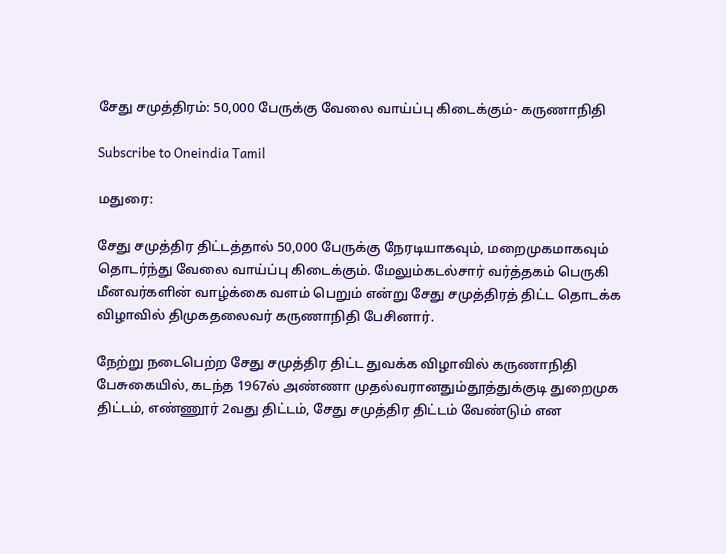சேது சமுத்திரம்: 50,000 பேருக்கு வேலை வாய்ப்பு கிடைக்கும்- கருணாநிதி

Subscribe to Oneindia Tamil

மதுரை:

சேது சமுத்திர திட்டத்தால் 50,000 பேருக்கு நேரடியாகவும், மறைமுகமாகவும் தொடர்ந்து வேலை வாய்ப்பு கிடைக்கும். மேலும்கடல்சார் வர்த்தகம் பெருகி மீனவர்களின் வாழ்க்கை வளம் பெறும் என்று சேது சமுத்திரத் திட்ட தொடக்க விழாவில் திமுகதலைவர் கருணாநிதி பேசினார்.

நேற்று நடைபெற்ற சேது சமுத்திர திட்ட துவக்க விழாவில் கருணாநிதி பேசுகையில், கடந்த 1967ல் அண்ணா முதல்வரானதும்தூத்துக்குடி துறைமுக திட்டம், எண்ணூர் 2வது திட்டம், சேது சமுத்திர திட்டம் வேண்டும் என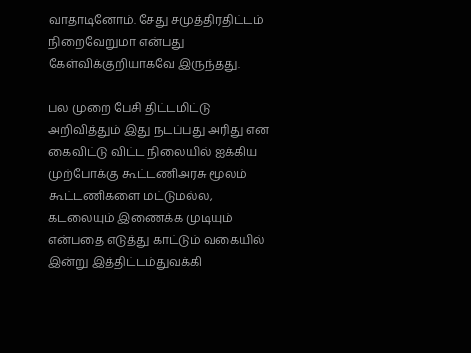வாதாடினோம். சேது சமுத்திரதிட்டம் நிறைவேறுமா என்பது கேள்விக்குறியாகவே இருந்தது.

பல முறை பேசி திட்டமிட்டு அறிவித்தும் இது நடப்பது அரிது என கைவிட்டு விட்ட நிலையில் ஐக்கிய முற்போக்கு கூட்டணிஅரசு மூலம் கூட்டணிகளை மட்டுமல்ல, கடலையும் இணைக்க முடியும் என்பதை எடுத்து காட்டும் வகையில் இன்று இத்திட்டம்துவக்கி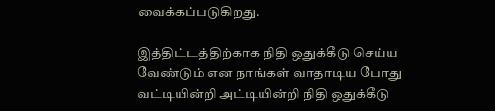வைக்கப்படுகிறது.

இத்திட்டத்திற்காக நிதி ஒதுக்கீடு செய்ய வேண்டும் என நாங்கள் வாதாடிய போது வட்டியின்றி அட்டியின்றி நிதி ஒதுக்கீடு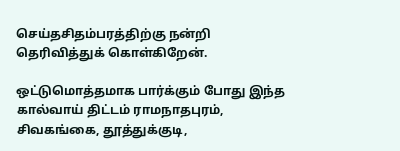செய்தசிதம்பரத்திற்கு நன்றி தெரிவித்துக் கொள்கிறேன்.

ஒட்டுமொத்தமாக பார்க்கும் போது இந்த கால்வாய் திட்டம் ராமநாதபுரம், சிவகங்கை, தூத்துக்குடி,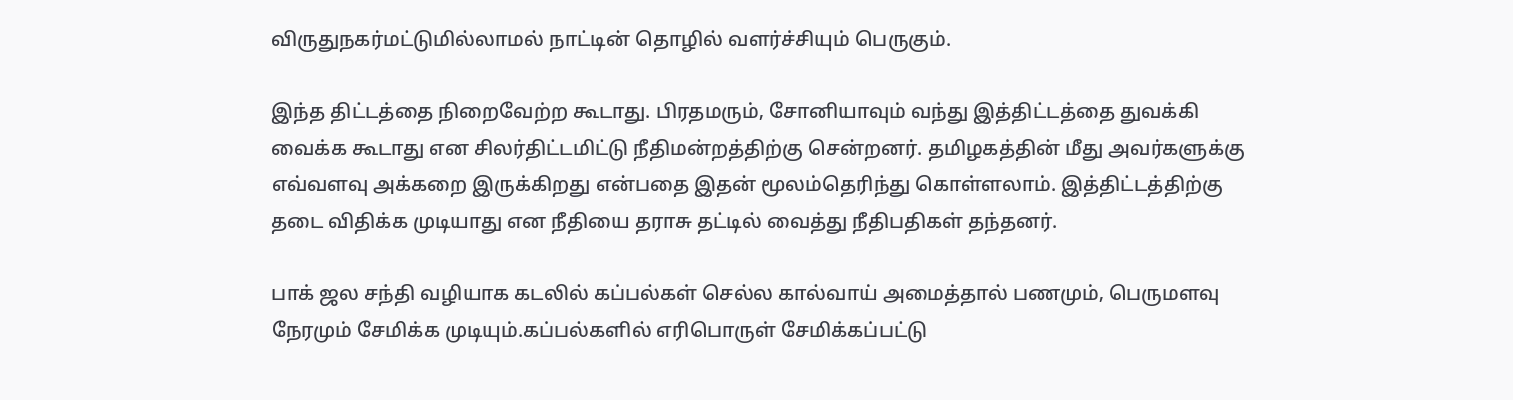விருதுநகர்மட்டுமில்லாமல் நாட்டின் தொழில் வளர்ச்சியும் பெருகும்.

இந்த திட்டத்தை நிறைவேற்ற கூடாது. பிரதமரும், சோனியாவும் வந்து இத்திட்டத்தை துவக்கி வைக்க கூடாது என சிலர்திட்டமிட்டு நீதிமன்றத்திற்கு சென்றனர். தமிழகத்தின் மீது அவர்களுக்கு எவ்வளவு அக்கறை இருக்கிறது என்பதை இதன் மூலம்தெரிந்து கொள்ளலாம். இத்திட்டத்திற்கு தடை விதிக்க முடியாது என நீதியை தராசு தட்டில் வைத்து நீதிபதிகள் தந்தனர்.

பாக் ஜல சந்தி வழியாக கடலில் கப்பல்கள் செல்ல கால்வாய் அமைத்தால் பணமும், பெருமளவு நேரமும் சேமிக்க முடியும்.கப்பல்களில் எரிபொருள் சேமிக்கப்பட்டு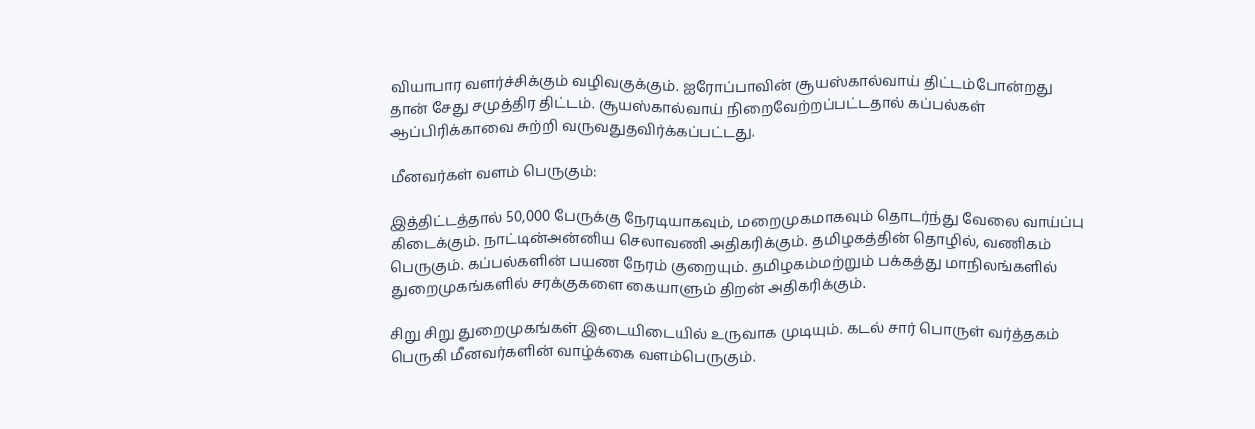வியாபார வளர்ச்சிக்கும் வழிவகுக்கும். ஐரோப்பாவின் சூயஸ்கால்வாய் திட்டம்போன்றது தான் சேது சமுத்திர திட்டம். சூயஸ்கால்வாய் நிறைவேற்றப்பட்டதால் கப்பல்கள் ஆப்பிரிக்காவை சுற்றி வருவதுதவிர்க்கப்பட்டது.

மீனவர்கள் வளம் பெருகும்:

இத்திட்டத்தால் 50,000 பேருக்கு நேரடியாகவும், மறைமுகமாகவும் தொடர்ந்து வேலை வாய்ப்பு கிடைக்கும். நாட்டின்அன்னிய செலாவணி அதிகரிக்கும். தமிழகத்தின் தொழில், வணிகம் பெருகும். கப்பல்களின் பயண நேரம் குறையும். தமிழகம்மற்றும் பக்கத்து மாநிலங்களில் துறைமுகங்களில் சரக்குகளை கையாளும் திறன் அதிகரிக்கும்.

சிறு சிறு துறைமுகங்கள் இடையிடையில் உருவாக முடியும். கடல் சார் பொருள் வர்த்தகம் பெருகி மீனவர்களின் வாழ்க்கை வளம்பெருகும்.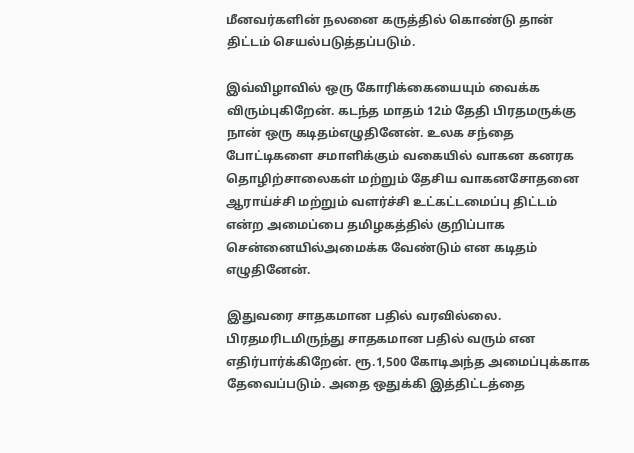மீனவர்களின் நலனை கருத்தில் கொண்டு தான் திட்டம் செயல்படுத்தப்படும்.

இவ்விழாவில் ஒரு கோரிக்கையையும் வைக்க விரும்புகிறேன். கடந்த மாதம் 12ம் தேதி பிரதமருக்கு நான் ஒரு கடிதம்எழுதினேன். உலக சந்தை போட்டிகளை சமாளிக்கும் வகையில் வாகன கனரக தொழிற்சாலைகள் மற்றும் தேசிய வாகனசோதனை ஆராய்ச்சி மற்றும் வளர்ச்சி உட்கட்டமைப்பு திட்டம் என்ற அமைப்பை தமிழகத்தில் குறிப்பாக சென்னையில்அமைக்க வேண்டும் என கடிதம் எழுதினேன்.

இதுவரை சாதகமான பதில் வரவில்லை. பிரதமரிடமிருந்து சாதகமான பதில் வரும் என எதிர்பார்க்கிறேன். ரூ.1,500 கோடிஅந்த அமைப்புக்காக தேவைப்படும். அதை ஒதுக்கி இத்திட்டத்தை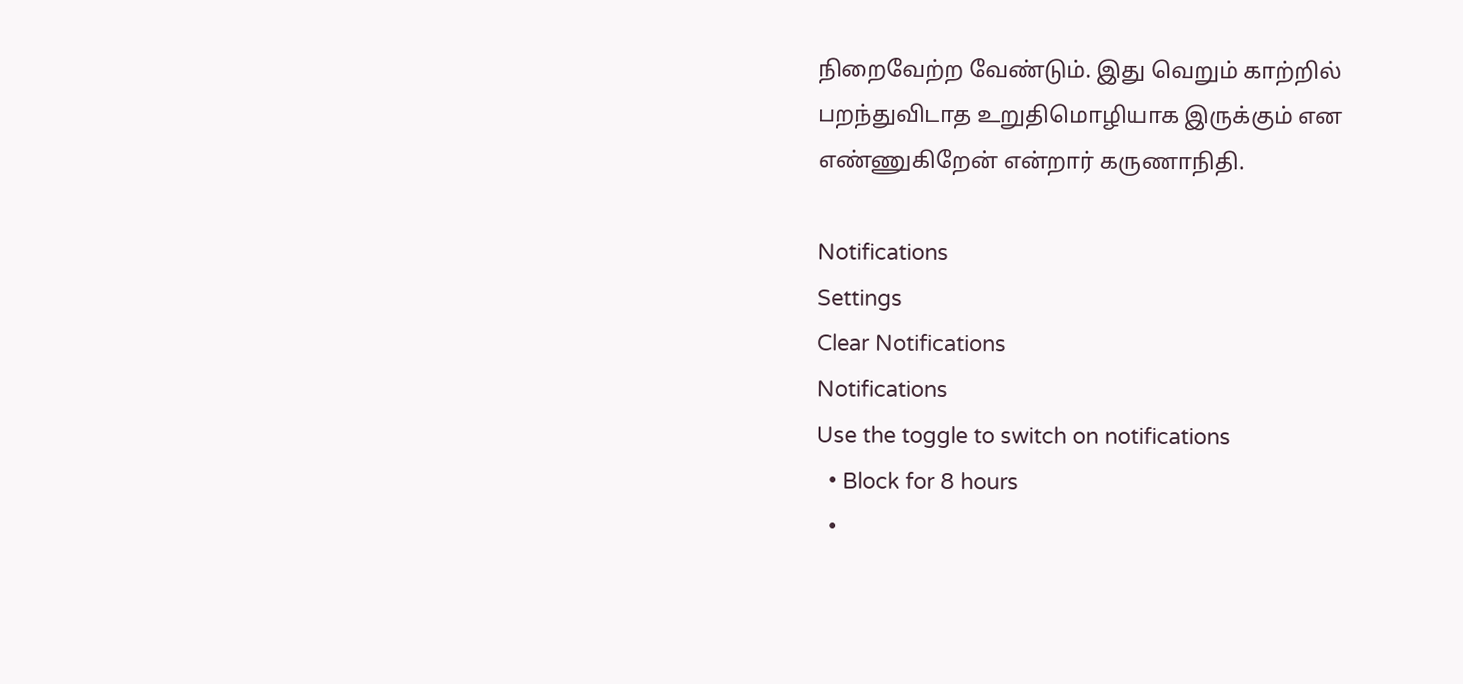நிறைவேற்ற வேண்டும். இது வெறும் காற்றில் பறந்துவிடாத உறுதிமொழியாக இருக்கும் என எண்ணுகிறேன் என்றார் கருணாநிதி.

Notifications
Settings
Clear Notifications
Notifications
Use the toggle to switch on notifications
  • Block for 8 hours
  •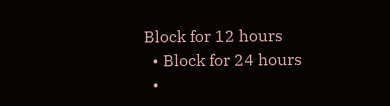Block for 12 hours
  • Block for 24 hours
  •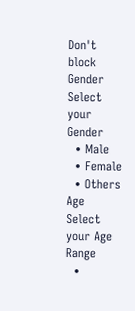Don't block
Gender
Select your Gender
  • Male
  • Female
  • Others
Age
Select your Age Range
  •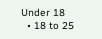Under 18
  • 18 to 25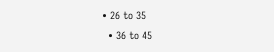• 26 to 35
  • 36 to 45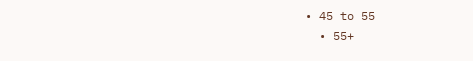• 45 to 55
  • 55+